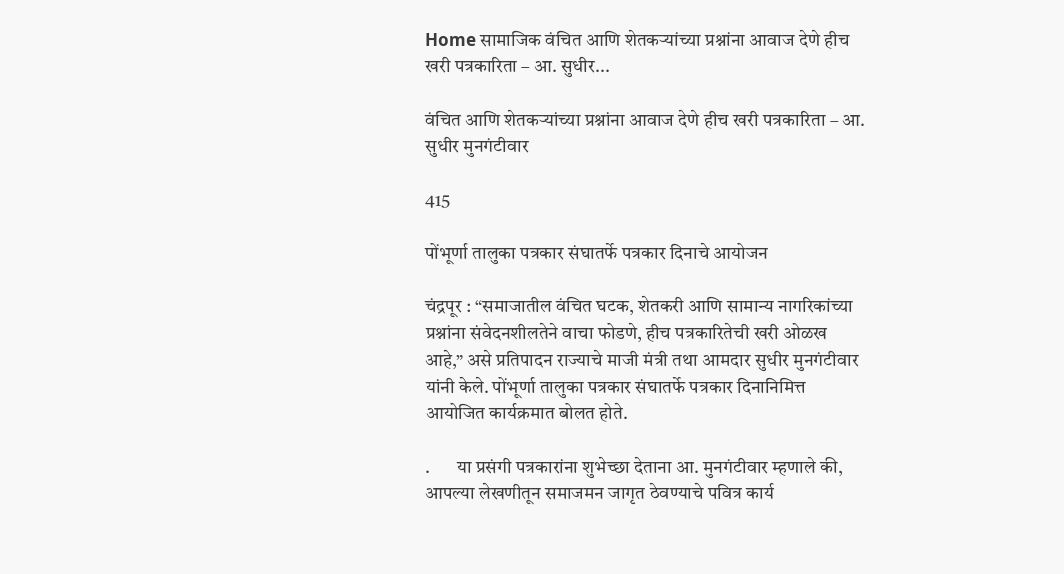Home सामाजिक वंचित आणि शेतकऱ्यांच्या प्रश्नांना आवाज देणे हीच खरी पत्रकारिता – आ. सुधीर...

वंचित आणि शेतकऱ्यांच्या प्रश्नांना आवाज देणे हीच खरी पत्रकारिता – आ. सुधीर मुनगंटीवार

415

पोंभूर्णा तालुका पत्रकार संघातर्फे पत्रकार दिनाचे आयोजन

चंद्रपूर : “समाजातील वंचित घटक, शेतकरी आणि सामान्य नागरिकांच्या प्रश्नांना संवेदनशीलतेने वाचा फोडणे, हीच पत्रकारितेची खरी ओळख आहे,” असे प्रतिपादन राज्याचे माजी मंत्री तथा आमदार सुधीर मुनगंटीवार यांनी केले. पोंभूर्णा तालुका पत्रकार संघातर्फे पत्रकार दिनानिमित्त आयोजित कार्यक्रमात बोलत होते.

.       या प्रसंगी पत्रकारांना शुभेच्छा देताना आ. मुनगंटीवार म्हणाले की, आपल्या लेखणीतून समाजमन जागृत ठेवण्याचे पवित्र कार्य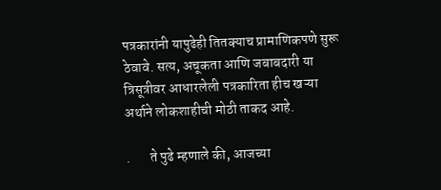पत्रकारांनी यापुढेही तितक्याच प्रामाणिकपणे सुरू ठेवावे. सत्य, अचूकता आणि जबाबदारी या त्रिसूत्रीवर आधारलेली पत्रकारिता हीच खऱ्या अर्थाने लोकशाहीची मोठी ताकद आहे.

.       ते पुढे म्हणाले की, आजच्या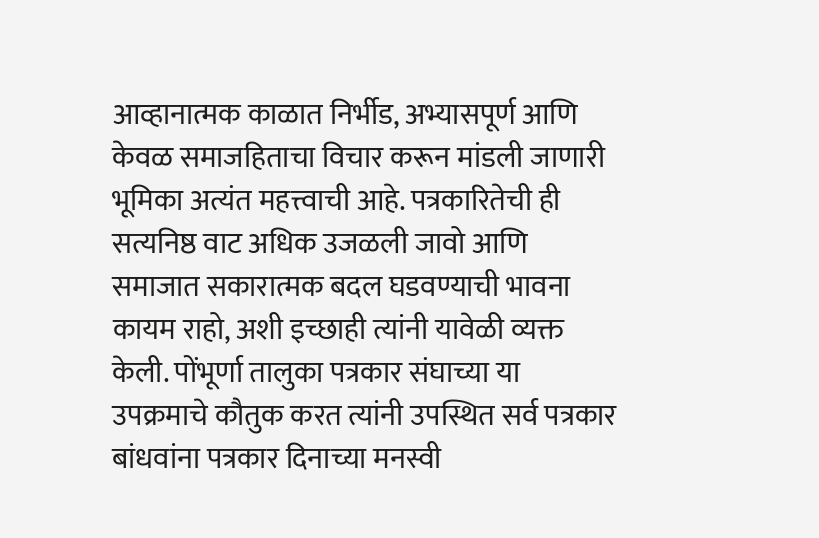आव्हानात्मक काळात निर्भीड, अभ्यासपूर्ण आणि केवळ समाजहिताचा विचार करून मांडली जाणारी भूमिका अत्यंत महत्त्वाची आहे. पत्रकारितेची ही सत्यनिष्ठ वाट अधिक उजळली जावो आणि समाजात सकारात्मक बदल घडवण्याची भावना कायम राहो, अशी इच्छाही त्यांनी यावेळी व्यक्त केली. पोंभूर्णा तालुका पत्रकार संघाच्या या उपक्रमाचे कौतुक करत त्यांनी उपस्थित सर्व पत्रकार बांधवांना पत्रकार दिनाच्या मनस्वी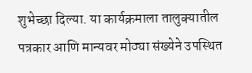शुभेच्छा दिल्या. या कार्यक्रमाला तालुक्यातील पत्रकार आणि मान्यवर मोठ्या संख्येने उपस्थित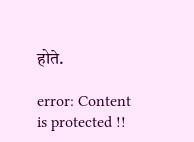होते.

error: Content is protected !!